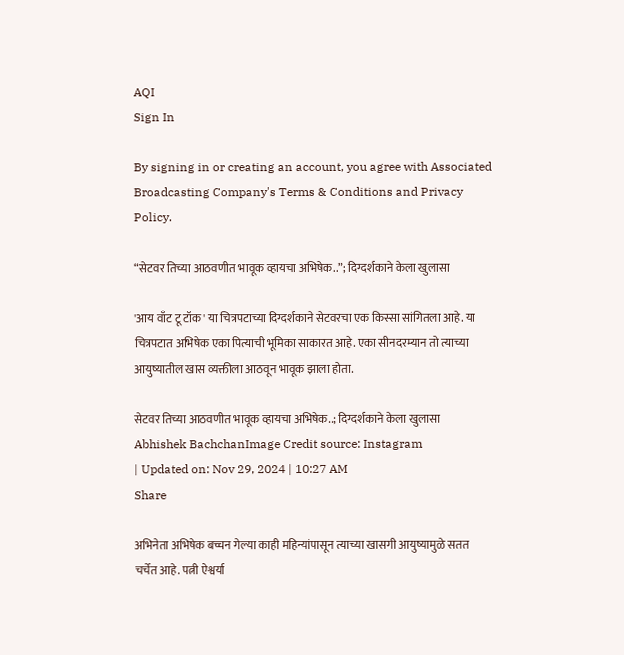AQI
Sign In

By signing in or creating an account, you agree with Associated Broadcasting Company's Terms & Conditions and Privacy Policy.

“सेटवर तिच्या आठवणीत भावूक व्हायचा अभिषेक..”; दिग्दर्शकाने केला खुलासा

'आय वाँट टू टॉक' या चित्रपटाच्या दिग्दर्शकाने सेटवरचा एक किस्सा सांगितला आहे. या चित्रपटात अभिषेक एका पित्याची भूमिका साकारत आहे. एका सीनदरम्यान तो त्याच्या आयुष्यातील खास व्यक्तीला आठवून भावूक झाला होता.

सेटवर तिच्या आठवणीत भावूक व्हायचा अभिषेक..; दिग्दर्शकाने केला खुलासा
Abhishek BachchanImage Credit source: Instagram
| Updated on: Nov 29, 2024 | 10:27 AM
Share

अभिनेता अभिषेक बच्चन गेल्या काही महिन्यांपासून त्याच्या खासगी आयुष्यामुळे सतत चर्चेत आहे. पत्नी ऐश्वर्या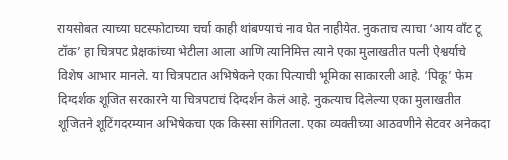रायसोबत त्याच्या घटस्फोटाच्या चर्चा काही थांबण्याचं नाव घेत नाहीयेत. नुकताच त्याचा ‘आय वाँट टू टॉक’ हा चित्रपट प्रेक्षकांच्या भेटीला आला आणि त्यानिमित्त त्याने एका मुलाखतीत पत्नी ऐश्वर्याचे विशेष आभार मानले. या चित्रपटात अभिषेकने एका पित्याची भूमिका साकारली आहे. ‘पिकू’ फेम दिग्दर्शक शूजित सरकारने या चित्रपटाचं दिग्दर्शन केलं आहे. नुकत्याच दिलेल्या एका मुलाखतीत शूजितने शूटिंगदरम्यान अभिषेकचा एक किस्सा सांगितला. एका व्यक्तीच्या आठवणीने सेटवर अनेकदा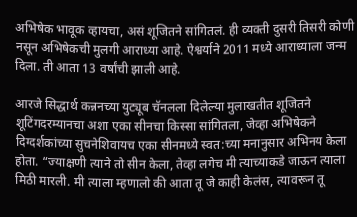अभिषेक भावूक व्हायचा, असं शूजितने सांगितलं. ही व्यक्ती दुसरी तिसरी कोणी नसून अभिषेकची मुलगी आराध्या आहे. ऐश्वर्याने 2011 मध्ये आराध्याला जन्म दिला. ती आता 13 वर्षांची झाली आहे.

आरजे सिद्धार्थ कन्ननच्या युट्यूब चॅनलला दिलेल्या मुलाखतीत शूजितने शूटिंगदरम्यानचा अशा एका सीनचा किस्सा सांगितला, जेव्हा अभिषेकने दिग्दर्शकांच्या सुचनेशिवायच एका सीनमध्ये स्वत:च्या मनानुसार अभिनय केला होता. “ज्याक्षणी त्याने तो सीन केला, तेव्हा लगेच मी त्याच्याकडे जाऊन त्याला मिठी मारली. मी त्याला म्हणालो की आता तू जे काही केलंस, त्यावरून तू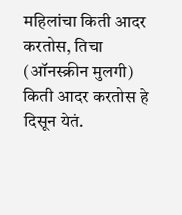महिलांचा किती आदर करतोस, तिचा (ऑनस्क्रीन मुलगी) किती आदर करतोस हे दिसून येतं.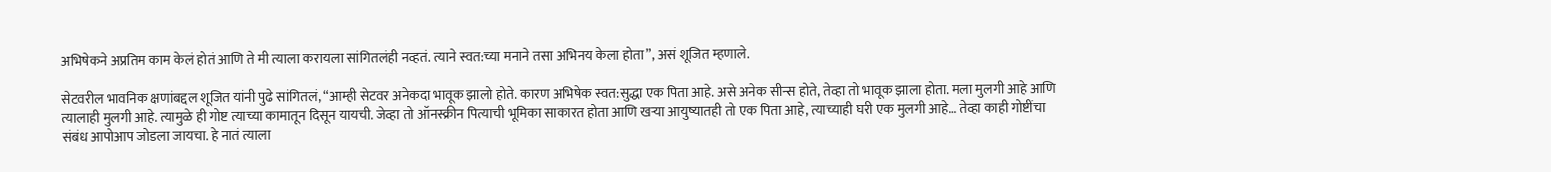अभिषेकने अप्रतिम काम केलं होतं आणि ते मी त्याला करायला सांगितलंही नव्हतं. त्याने स्वत:च्या मनाने तसा अभिनय केला होता”, असं शूजित म्हणाले.

सेटवरील भावनिक क्षणांबद्दल शूजित यांनी पुढे सांगितलं, “आम्ही सेटवर अनेकदा भावूक झालो होते. कारण अभिषेक स्वत:सुद्धा एक पिता आहे. असे अनेक सीन्स होते, तेव्हा तो भावूक झाला होता. मला मुलगी आहे आणि त्यालाही मुलगी आहे. त्यामुळे ही गोष्ट त्याच्या कामातून दिसून यायची. जेव्हा तो ऑनस्क्रीन पित्याची भूमिका साकारत होता आणि खऱ्या आयुष्यातही तो एक पिता आहे, त्याच्याही घरी एक मुलगी आहे… तेव्हा काही गोष्टींचा संबंध आपोआप जोडला जायचा. हे नातं त्याला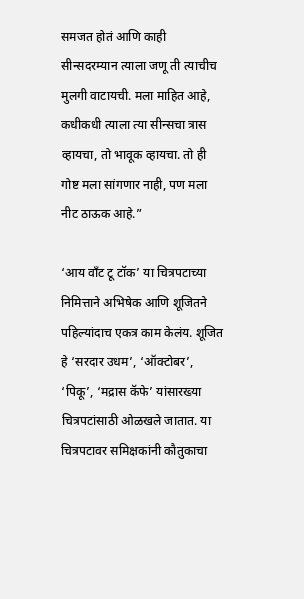समजत होतं आणि काही सीन्सदरम्यान त्याला जणू ती त्याचीच मुलगी वाटायची. मला माहित आहे, कधीकधी त्याला त्या सीन्सचा त्रास व्हायचा, तो भावूक व्हायचा. तो ही गोष्ट मला सांगणार नाही, पण मला नीट ठाऊक आहे.”

‘आय वाँट टू टॉक’ या चित्रपटाच्या निमित्ताने अभिषेक आणि शूजितने पहिल्यांदाच एकत्र काम केलंय. शूजित हे ‘सरदार उधम’, ‘ऑक्टोबर’, ‘पिकू’, ‘मद्रास कॅफे’ यांसारख्या चित्रपटांसाठी ओळखले जातात. या चित्रपटावर समिक्षकांनी कौतुकाचा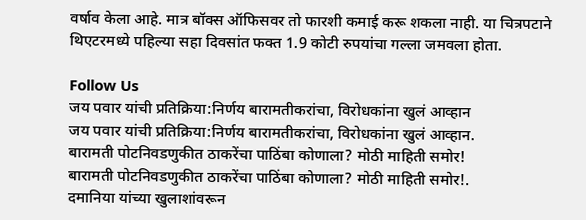वर्षाव केला आहे. मात्र बॉक्स ऑफिसवर तो फारशी कमाई करू शकला नाही. या चित्रपटाने थिएटरमध्ये पहिल्या सहा दिवसांत फक्त 1.9 कोटी रुपयांचा गल्ला जमवला होता.

Follow Us
जय पवार यांची प्रतिक्रिया:निर्णय बारामतीकरांचा, विरोधकांना खुलं आव्हान
जय पवार यांची प्रतिक्रिया:निर्णय बारामतीकरांचा, विरोधकांना खुलं आव्हान.
बारामती पोटनिवडणुकीत ठाकरेंचा पाठिंबा कोणाला? मोठी माहिती समोर!
बारामती पोटनिवडणुकीत ठाकरेंचा पाठिंबा कोणाला? मोठी माहिती समोर!.
दमानिया यांच्या खुलाशांवरून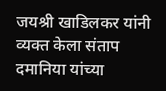जयश्री खाडिलकर यांनी व्यक्त केला संताप
दमानिया यांच्या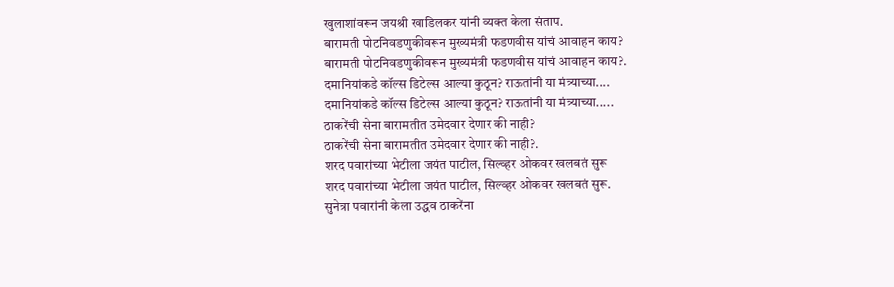खुलाशांवरून जयश्री खाडिलकर यांनी व्यक्त केला संताप.
बारामती पोटनिवडणुकीवरून मुख्यमंत्री फडणवीस यांचं आवाहन काय?
बारामती पोटनिवडणुकीवरून मुख्यमंत्री फडणवीस यांचं आवाहन काय?.
दमानियांकडे कॉल्स डिटेल्स आल्या कुठून? राऊतांनी या मंत्र्याच्या....
दमानियांकडे कॉल्स डिटेल्स आल्या कुठून? राऊतांनी या मंत्र्याच्या.....
ठाकरेंची सेना बारामतीत उमेदवार देणार की नाही?
ठाकरेंची सेना बारामतीत उमेदवार देणार की नाही?.
शरद पवारांच्या भेटीला जयंत पाटील, सिल्व्हर ओकवर खलबतं सुरू
शरद पवारांच्या भेटीला जयंत पाटील, सिल्व्हर ओकवर खलबतं सुरू.
सुनेत्रा पवारांनी केला उद्धव ठाकरेंना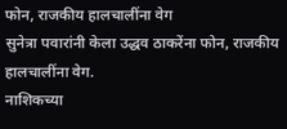फोन, राजकीय हालचालींना वेग
सुनेत्रा पवारांनी केला उद्धव ठाकरेंना फोन, राजकीय हालचालींना वेग.
नाशिकच्या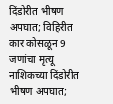दिंडोरीत भीषण अपघात; विहिरीत कार कोसळून 9 जणांचा मृत्यू
नाशिकच्या दिंडोरीत भीषण अपघात;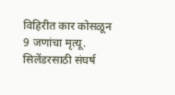विहिरीत कार कोसळून 9 जणांचा मृत्यू.
सिलेंडरसाठी संघर्ष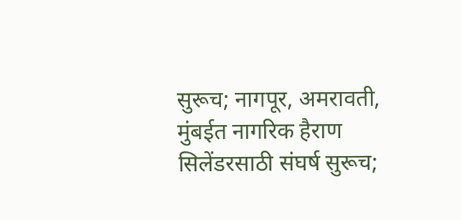सुरूच; नागपूर, अमरावती, मुंबईत नागरिक हैराण
सिलेंडरसाठी संघर्ष सुरूच;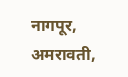नागपूर, अमरावती,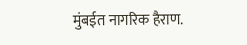मुंबईत नागरिक हैराण.